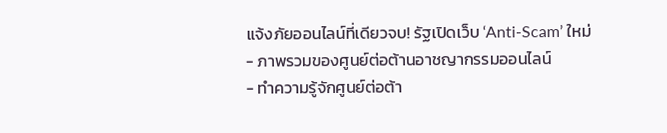แจ้งภัยออนไลน์ที่เดียวจบ! รัฐเปิดเว็บ ‘Anti-Scam’ ใหม่
- ภาพรวมของศูนย์ต่อต้านอาชญากรรมออนไลน์
- ทำความรู้จักศูนย์ต่อต้า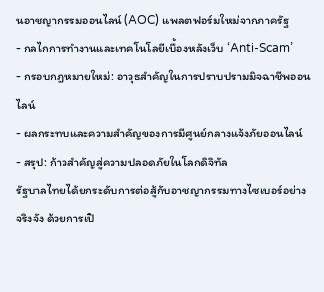นอาชญากรรมออนไลน์ (AOC) แพลตฟอร์มใหม่จากภาครัฐ
- กลไกการทำงานและเทคโนโลยีเบื้องหลังเว็บ ‘Anti-Scam’
- กรอบกฎหมายใหม่: อาวุธสำคัญในการปราบปรามมิจฉาชีพออนไลน์
- ผลกระทบและความสำคัญของการมีศูนย์กลางแจ้งภัยออนไลน์
- สรุป: ก้าวสำคัญสู่ความปลอดภัยในโลกดิจิทัล
รัฐบาลไทยได้ยกระดับการต่อสู้กับอาชญากรรมทางไซเบอร์อย่างจริงจัง ด้วยการเปิ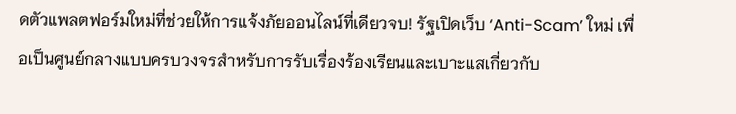ดตัวแพลตฟอร์มใหม่ที่ช่วยให้การแจ้งภัยออนไลน์ที่เดียวจบ! รัฐเปิดเว็บ ‘Anti-Scam’ ใหม่ เพื่อเป็นศูนย์กลางแบบครบวงจรสำหรับการรับเรื่องร้องเรียนและเบาะแสเกี่ยวกับ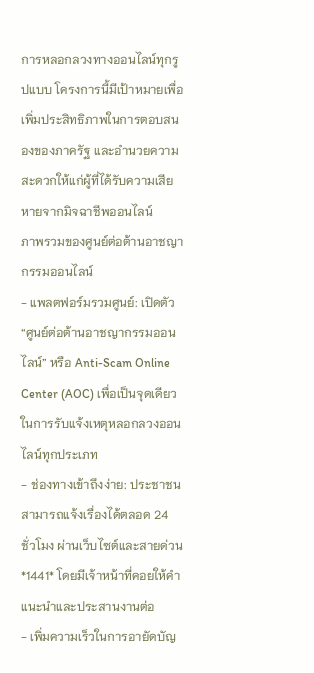การหลอกลวงทางออนไลน์ทุกรูปแบบ โครงการนี้มีเป้าหมายเพื่อเพิ่มประสิทธิภาพในการตอบสนองของภาครัฐ และอำนวยความสะดวกให้แก่ผู้ที่ได้รับความเสียหายจากมิจฉาชีพออนไลน์
ภาพรวมของศูนย์ต่อต้านอาชญากรรมออนไลน์
- แพลตฟอร์มรวมศูนย์: เปิดตัว “ศูนย์ต่อต้านอาชญากรรมออนไลน์” หรือ Anti-Scam Online Center (AOC) เพื่อเป็นจุดเดียวในการรับแจ้งเหตุหลอกลวงออนไลน์ทุกประเภท
- ช่องทางเข้าถึงง่าย: ประชาชนสามารถแจ้งเรื่องได้ตลอด 24 ชั่วโมง ผ่านเว็บไซต์และสายด่วน *1441* โดยมีเจ้าหน้าที่คอยให้คำแนะนำและประสานงานต่อ
- เพิ่มความเร็วในการอายัดบัญ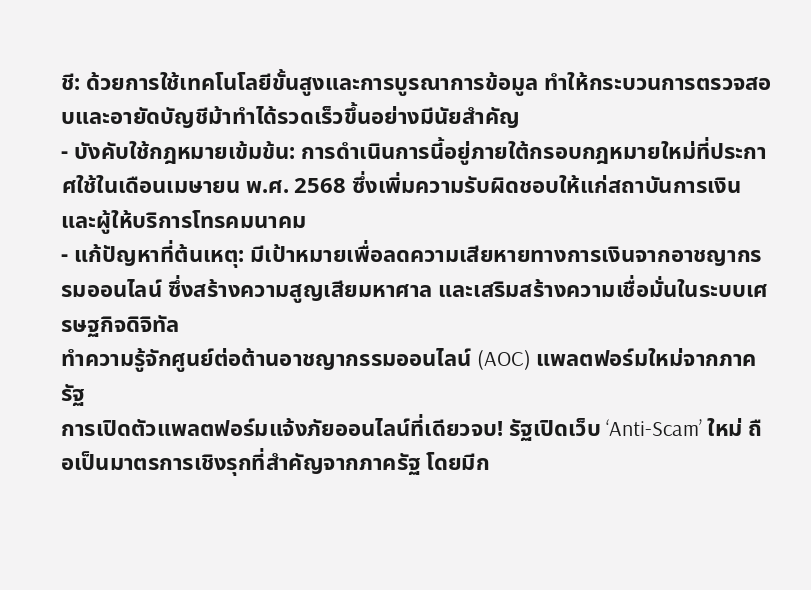ชี: ด้วยการใช้เทคโนโลยีขั้นสูงและการบูรณาการข้อมูล ทำให้กระบวนการตรวจสอบและอายัดบัญชีม้าทำได้รวดเร็วขึ้นอย่างมีนัยสำคัญ
- บังคับใช้กฎหมายเข้มข้น: การดำเนินการนี้อยู่ภายใต้กรอบกฎหมายใหม่ที่ประกาศใช้ในเดือนเมษายน พ.ศ. 2568 ซึ่งเพิ่มความรับผิดชอบให้แก่สถาบันการเงินและผู้ให้บริการโทรคมนาคม
- แก้ปัญหาที่ต้นเหตุ: มีเป้าหมายเพื่อลดความเสียหายทางการเงินจากอาชญากรรมออนไลน์ ซึ่งสร้างความสูญเสียมหาศาล และเสริมสร้างความเชื่อมั่นในระบบเศรษฐกิจดิจิทัล
ทำความรู้จักศูนย์ต่อต้านอาชญากรรมออนไลน์ (AOC) แพลตฟอร์มใหม่จากภาครัฐ
การเปิดตัวแพลตฟอร์มแจ้งภัยออนไลน์ที่เดียวจบ! รัฐเปิดเว็บ ‘Anti-Scam’ ใหม่ ถือเป็นมาตรการเชิงรุกที่สำคัญจากภาครัฐ โดยมีก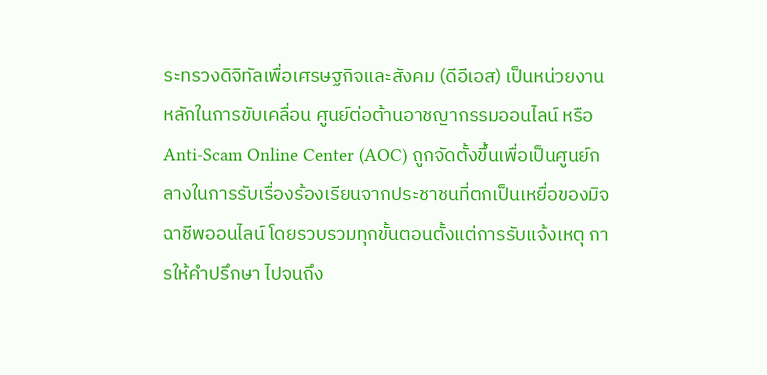ระทรวงดิจิทัลเพื่อเศรษฐกิจและสังคม (ดีอีเอส) เป็นหน่วยงานหลักในการขับเคลื่อน ศูนย์ต่อต้านอาชญากรรมออนไลน์ หรือ Anti-Scam Online Center (AOC) ถูกจัดตั้งขึ้นเพื่อเป็นศูนย์กลางในการรับเรื่องร้องเรียนจากประชาชนที่ตกเป็นเหยื่อของมิจฉาชีพออนไลน์ โดยรวบรวมทุกขั้นตอนตั้งแต่การรับแจ้งเหตุ การให้คำปรึกษา ไปจนถึง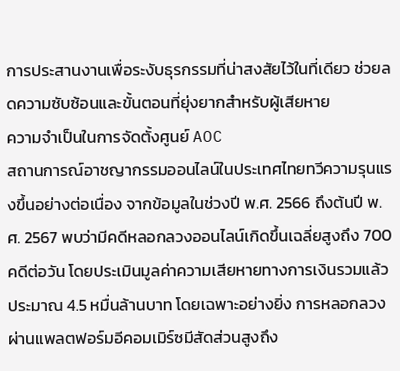การประสานงานเพื่อระงับธุรกรรมที่น่าสงสัยไว้ในที่เดียว ช่วยลดความซับซ้อนและขั้นตอนที่ยุ่งยากสำหรับผู้เสียหาย
ความจำเป็นในการจัดตั้งศูนย์ AOC
สถานการณ์อาชญากรรมออนไลน์ในประเทศไทยทวีความรุนแรงขึ้นอย่างต่อเนื่อง จากข้อมูลในช่วงปี พ.ศ. 2566 ถึงต้นปี พ.ศ. 2567 พบว่ามีคดีหลอกลวงออนไลน์เกิดขึ้นเฉลี่ยสูงถึง 700 คดีต่อวัน โดยประเมินมูลค่าความเสียหายทางการเงินรวมแล้วประมาณ 4.5 หมื่นล้านบาท โดยเฉพาะอย่างยิ่ง การหลอกลวงผ่านแพลตฟอร์มอีคอมเมิร์ซมีสัดส่วนสูงถึง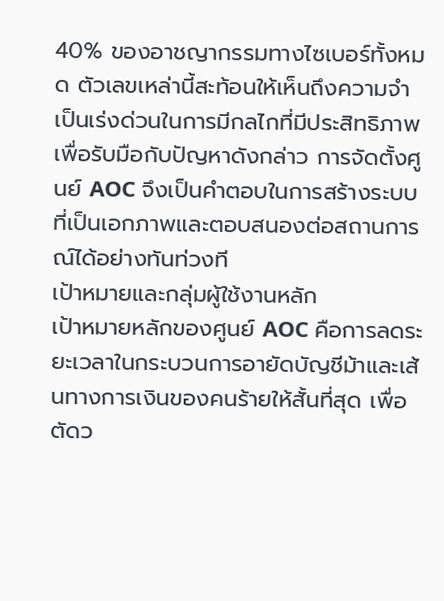40% ของอาชญากรรมทางไซเบอร์ทั้งหมด ตัวเลขเหล่านี้สะท้อนให้เห็นถึงความจำเป็นเร่งด่วนในการมีกลไกที่มีประสิทธิภาพเพื่อรับมือกับปัญหาดังกล่าว การจัดตั้งศูนย์ AOC จึงเป็นคำตอบในการสร้างระบบที่เป็นเอกภาพและตอบสนองต่อสถานการณ์ได้อย่างทันท่วงที
เป้าหมายและกลุ่มผู้ใช้งานหลัก
เป้าหมายหลักของศูนย์ AOC คือการลดระยะเวลาในกระบวนการอายัดบัญชีม้าและเส้นทางการเงินของคนร้ายให้สั้นที่สุด เพื่อตัดว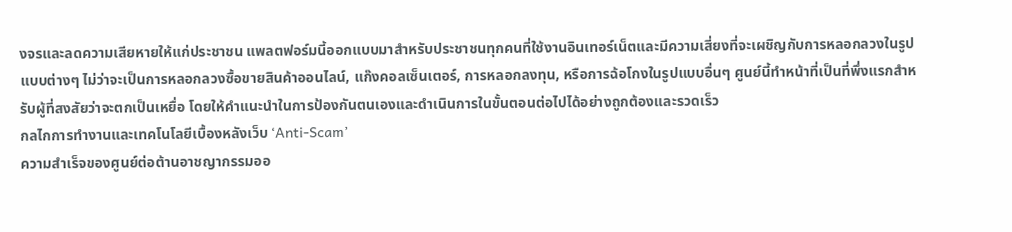งจรและลดความเสียหายให้แก่ประชาชน แพลตฟอร์มนี้ออกแบบมาสำหรับประชาชนทุกคนที่ใช้งานอินเทอร์เน็ตและมีความเสี่ยงที่จะเผชิญกับการหลอกลวงในรูปแบบต่างๆ ไม่ว่าจะเป็นการหลอกลวงซื้อขายสินค้าออนไลน์, แก๊งคอลเซ็นเตอร์, การหลอกลงทุน, หรือการฉ้อโกงในรูปแบบอื่นๆ ศูนย์นี้ทำหน้าที่เป็นที่พึ่งแรกสำหรับผู้ที่สงสัยว่าจะตกเป็นเหยื่อ โดยให้คำแนะนำในการป้องกันตนเองและดำเนินการในขั้นตอนต่อไปได้อย่างถูกต้องและรวดเร็ว
กลไกการทำงานและเทคโนโลยีเบื้องหลังเว็บ ‘Anti-Scam’
ความสำเร็จของศูนย์ต่อต้านอาชญากรรมออ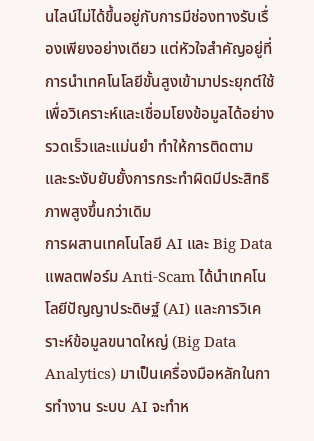นไลน์ไม่ได้ขึ้นอยู่กับการมีช่องทางรับเรื่องเพียงอย่างเดียว แต่หัวใจสำคัญอยู่ที่การนำเทคโนโลยีขั้นสูงเข้ามาประยุกต์ใช้ เพื่อวิเคราะห์และเชื่อมโยงข้อมูลได้อย่างรวดเร็วและแม่นยำ ทำให้การติดตามและระงับยับยั้งการกระทำผิดมีประสิทธิภาพสูงขึ้นกว่าเดิม
การผสานเทคโนโลยี AI และ Big Data
แพลตฟอร์ม Anti-Scam ได้นำเทคโนโลยีปัญญาประดิษฐ์ (AI) และการวิเคราะห์ข้อมูลขนาดใหญ่ (Big Data Analytics) มาเป็นเครื่องมือหลักในการทำงาน ระบบ AI จะทำห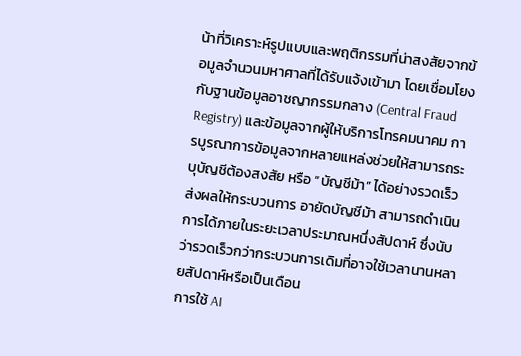น้าที่วิเคราะห์รูปแบบและพฤติกรรมที่น่าสงสัยจากข้อมูลจำนวนมหาศาลที่ได้รับแจ้งเข้ามา โดยเชื่อมโยงกับฐานข้อมูลอาชญากรรมกลาง (Central Fraud Registry) และข้อมูลจากผู้ให้บริการโทรคมนาคม การบูรณาการข้อมูลจากหลายแหล่งช่วยให้สามารถระบุบัญชีต้องสงสัย หรือ “บัญชีม้า” ได้อย่างรวดเร็ว ส่งผลให้กระบวนการ อายัดบัญชีม้า สามารถดำเนินการได้ภายในระยะเวลาประมาณหนึ่งสัปดาห์ ซึ่งนับว่ารวดเร็วกว่ากระบวนการเดิมที่อาจใช้เวลานานหลายสัปดาห์หรือเป็นเดือน
การใช้ AI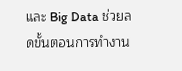และ Big Data ช่วยลดขั้นตอนการทำงาน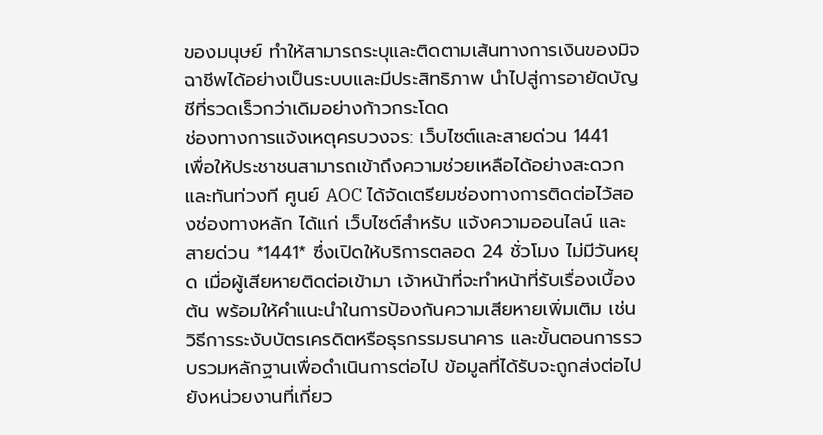ของมนุษย์ ทำให้สามารถระบุและติดตามเส้นทางการเงินของมิจฉาชีพได้อย่างเป็นระบบและมีประสิทธิภาพ นำไปสู่การอายัดบัญชีที่รวดเร็วกว่าเดิมอย่างก้าวกระโดด
ช่องทางการแจ้งเหตุครบวงจร: เว็บไซต์และสายด่วน 1441
เพื่อให้ประชาชนสามารถเข้าถึงความช่วยเหลือได้อย่างสะดวกและทันท่วงที ศูนย์ AOC ได้จัดเตรียมช่องทางการติดต่อไว้สองช่องทางหลัก ได้แก่ เว็บไซต์สำหรับ แจ้งความออนไลน์ และสายด่วน *1441* ซึ่งเปิดให้บริการตลอด 24 ชั่วโมง ไม่มีวันหยุด เมื่อผู้เสียหายติดต่อเข้ามา เจ้าหน้าที่จะทำหน้าที่รับเรื่องเบื้องต้น พร้อมให้คำแนะนำในการป้องกันความเสียหายเพิ่มเติม เช่น วิธีการระงับบัตรเครดิตหรือธุรกรรมธนาคาร และขั้นตอนการรวบรวมหลักฐานเพื่อดำเนินการต่อไป ข้อมูลที่ได้รับจะถูกส่งต่อไปยังหน่วยงานที่เกี่ยว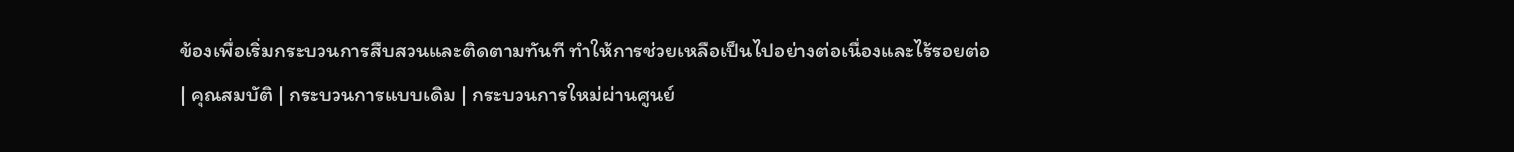ข้องเพื่อเริ่มกระบวนการสืบสวนและติดตามทันที ทำให้การช่วยเหลือเป็นไปอย่างต่อเนื่องและไร้รอยต่อ
| คุณสมบัติ | กระบวนการแบบเดิม | กระบวนการใหม่ผ่านศูนย์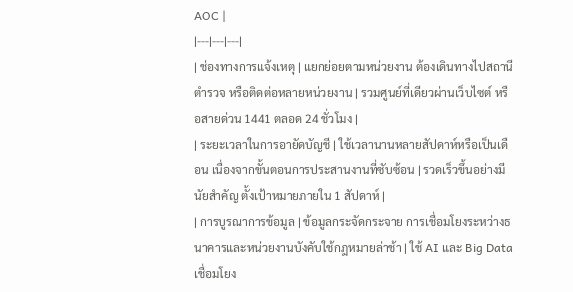AOC |
|---|---|---|
| ช่องทางการแจ้งเหตุ | แยกย่อยตามหน่วยงาน ต้องเดินทางไปสถานีตำรวจ หรือติดต่อหลายหน่วยงาน | รวมศูนย์ที่เดียวผ่านเว็บไซต์ หรือสายด่วน 1441 ตลอด 24 ชั่วโมง |
| ระยะเวลาในการอายัดบัญชี | ใช้เวลานานหลายสัปดาห์หรือเป็นเดือน เนื่องจากขั้นตอนการประสานงานที่ซับซ้อน | รวดเร็วขึ้นอย่างมีนัยสำคัญ ตั้งเป้าหมายภายใน 1 สัปดาห์ |
| การบูรณาการข้อมูล | ข้อมูลกระจัดกระจาย การเชื่อมโยงระหว่างธนาคารและหน่วยงานบังคับใช้กฎหมายล่าช้า | ใช้ AI และ Big Data เชื่อมโยง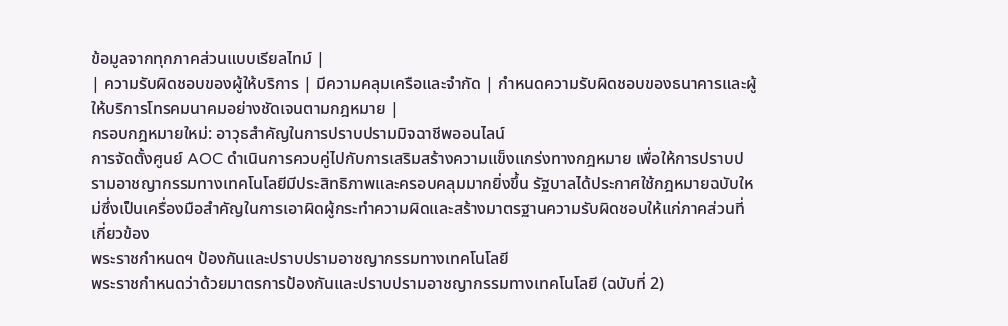ข้อมูลจากทุกภาคส่วนแบบเรียลไทม์ |
| ความรับผิดชอบของผู้ให้บริการ | มีความคลุมเครือและจำกัด | กำหนดความรับผิดชอบของธนาคารและผู้ให้บริการโทรคมนาคมอย่างชัดเจนตามกฎหมาย |
กรอบกฎหมายใหม่: อาวุธสำคัญในการปราบปรามมิจฉาชีพออนไลน์
การจัดตั้งศูนย์ AOC ดำเนินการควบคู่ไปกับการเสริมสร้างความแข็งแกร่งทางกฎหมาย เพื่อให้การปราบปรามอาชญากรรมทางเทคโนโลยีมีประสิทธิภาพและครอบคลุมมากยิ่งขึ้น รัฐบาลได้ประกาศใช้กฎหมายฉบับใหม่ซึ่งเป็นเครื่องมือสำคัญในการเอาผิดผู้กระทำความผิดและสร้างมาตรฐานความรับผิดชอบให้แก่ภาคส่วนที่เกี่ยวข้อง
พระราชกำหนดฯ ป้องกันและปราบปรามอาชญากรรมทางเทคโนโลยี
พระราชกำหนดว่าด้วยมาตรการป้องกันและปราบปรามอาชญากรรมทางเทคโนโลยี (ฉบับที่ 2)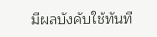มีผลบังคับใช้ทันที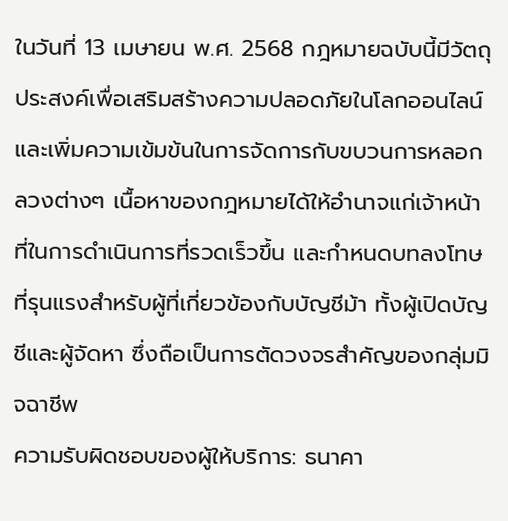ในวันที่ 13 เมษายน พ.ศ. 2568 กฎหมายฉบับนี้มีวัตถุประสงค์เพื่อเสริมสร้างความปลอดภัยในโลกออนไลน์และเพิ่มความเข้มข้นในการจัดการกับขบวนการหลอกลวงต่างๆ เนื้อหาของกฎหมายได้ให้อำนาจแก่เจ้าหน้าที่ในการดำเนินการที่รวดเร็วขึ้น และกำหนดบทลงโทษที่รุนแรงสำหรับผู้ที่เกี่ยวข้องกับบัญชีม้า ทั้งผู้เปิดบัญชีและผู้จัดหา ซึ่งถือเป็นการตัดวงจรสำคัญของกลุ่มมิจฉาชีพ
ความรับผิดชอบของผู้ให้บริการ: ธนาคา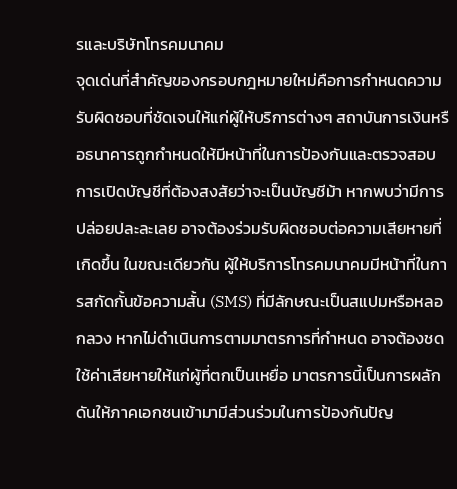รและบริษัทโทรคมนาคม
จุดเด่นที่สำคัญของกรอบกฎหมายใหม่คือการกำหนดความรับผิดชอบที่ชัดเจนให้แก่ผู้ให้บริการต่างๆ สถาบันการเงินหรือธนาคารถูกกำหนดให้มีหน้าที่ในการป้องกันและตรวจสอบการเปิดบัญชีที่ต้องสงสัยว่าจะเป็นบัญชีม้า หากพบว่ามีการปล่อยปละละเลย อาจต้องร่วมรับผิดชอบต่อความเสียหายที่เกิดขึ้น ในขณะเดียวกัน ผู้ให้บริการโทรคมนาคมมีหน้าที่ในการสกัดกั้นข้อความสั้น (SMS) ที่มีลักษณะเป็นสแปมหรือหลอกลวง หากไม่ดำเนินการตามมาตรการที่กำหนด อาจต้องชดใช้ค่าเสียหายให้แก่ผู้ที่ตกเป็นเหยื่อ มาตรการนี้เป็นการผลักดันให้ภาคเอกชนเข้ามามีส่วนร่วมในการป้องกันปัญ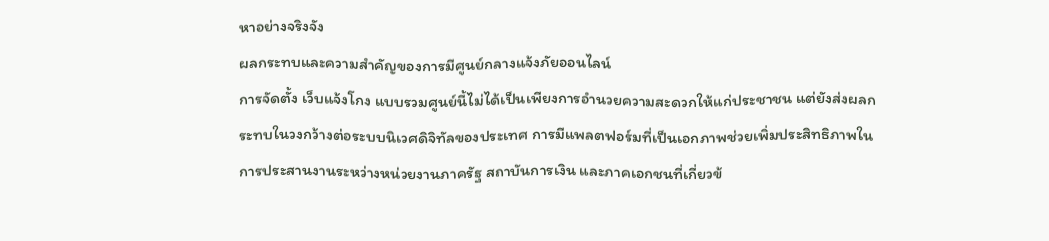หาอย่างจริงจัง
ผลกระทบและความสำคัญของการมีศูนย์กลางแจ้งภัยออนไลน์
การจัดตั้ง เว็บแจ้งโกง แบบรวมศูนย์นี้ไม่ได้เป็นเพียงการอำนวยความสะดวกให้แก่ประชาชน แต่ยังส่งผลกระทบในวงกว้างต่อระบบนิเวศดิจิทัลของประเทศ การมีแพลตฟอร์มที่เป็นเอกภาพช่วยเพิ่มประสิทธิภาพในการประสานงานระหว่างหน่วยงานภาครัฐ สถาบันการเงิน และภาคเอกชนที่เกี่ยวข้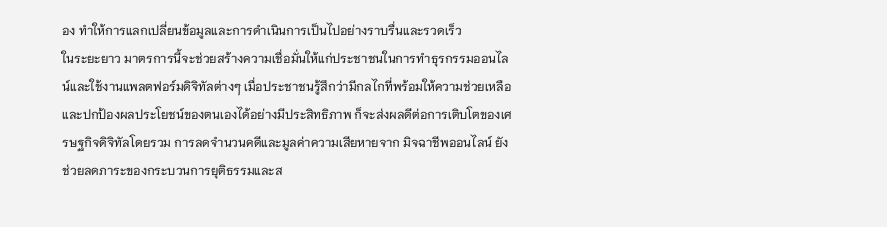อง ทำให้การแลกเปลี่ยนข้อมูลและการดำเนินการเป็นไปอย่างราบรื่นและรวดเร็ว
ในระยะยาว มาตรการนี้จะช่วยสร้างความเชื่อมั่นให้แก่ประชาชนในการทำธุรกรรมออนไลน์และใช้งานแพลตฟอร์มดิจิทัลต่างๆ เมื่อประชาชนรู้สึกว่ามีกลไกที่พร้อมให้ความช่วยเหลือและปกป้องผลประโยชน์ของตนเองได้อย่างมีประสิทธิภาพ ก็จะส่งผลดีต่อการเติบโตของเศรษฐกิจดิจิทัลโดยรวม การลดจำนวนคดีและมูลค่าความเสียหายจาก มิจฉาชีพออนไลน์ ยังช่วยลดภาระของกระบวนการยุติธรรมและส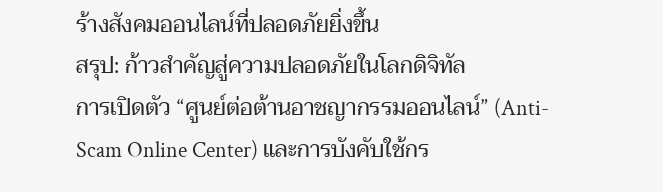ร้างสังคมออนไลน์ที่ปลอดภัยยิ่งขึ้น
สรุป: ก้าวสำคัญสู่ความปลอดภัยในโลกดิจิทัล
การเปิดตัว “ศูนย์ต่อต้านอาชญากรรมออนไลน์” (Anti-Scam Online Center) และการบังคับใช้กร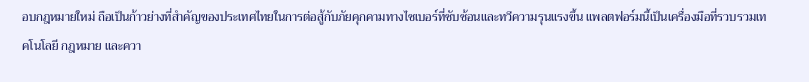อบกฎหมายใหม่ ถือเป็นก้าวย่างที่สำคัญของประเทศไทยในการต่อสู้กับภัยคุกคามทางไซเบอร์ที่ซับซ้อนและทวีความรุนแรงขึ้น แพลตฟอร์มนี้เป็นเครื่องมือที่รวบรวมเทคโนโลยี กฎหมาย และควา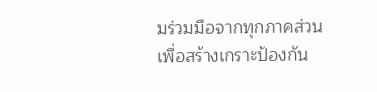มร่วมมือจากทุกภาคส่วน เพื่อสร้างเกราะป้องกัน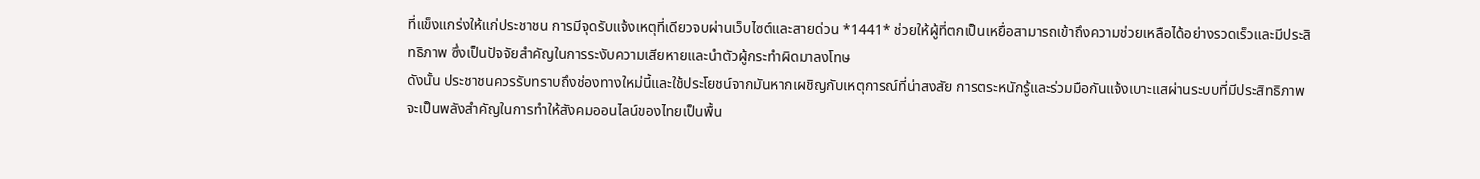ที่แข็งแกร่งให้แก่ประชาชน การมีจุดรับแจ้งเหตุที่เดียวจบผ่านเว็บไซต์และสายด่วน *1441* ช่วยให้ผู้ที่ตกเป็นเหยื่อสามารถเข้าถึงความช่วยเหลือได้อย่างรวดเร็วและมีประสิทธิภาพ ซึ่งเป็นปัจจัยสำคัญในการระงับความเสียหายและนำตัวผู้กระทำผิดมาลงโทษ
ดังนั้น ประชาชนควรรับทราบถึงช่องทางใหม่นี้และใช้ประโยชน์จากมันหากเผชิญกับเหตุการณ์ที่น่าสงสัย การตระหนักรู้และร่วมมือกันแจ้งเบาะแสผ่านระบบที่มีประสิทธิภาพ จะเป็นพลังสำคัญในการทำให้สังคมออนไลน์ของไทยเป็นพื้น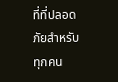ที่ที่ปลอดภัยสำหรับทุกคน